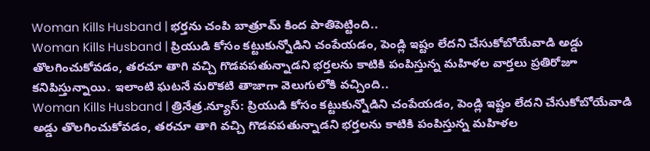Woman Kills Husband | భర్తను చంపి బాత్రూమ్ కింద పాతిపెట్టింది..
Woman Kills Husband | ప్రియుడి కోసం కట్టుకున్నోడిని చంపేయడం, పెండ్లి ఇష్టం లేదని చేసుకోబోయేవాడి అడ్డు తొలగించుకోవడం, తరచూ తాగి వచ్చి గొడవపతున్నాడని భర్తలను కాటికి పంపిస్తున్న మహిళల వార్తలు ప్రతిరోజూ కనిపిస్తున్నాయి. ఇలాంటి ఘటనే మరొకటి తాజాగా వెలుగులోకి వచ్చింది..
Woman Kills Husband | త్రినేత్ర.న్యూస్: ప్రియుడి కోసం కట్టుకున్నోడిని చంపేయడం, పెండ్లి ఇష్టం లేదని చేసుకోబోయేవాడి అడ్డు తొలగించుకోవడం, తరచూ తాగి వచ్చి గొడవపతున్నాడని భర్తలను కాటికి పంపిస్తున్న మహిళల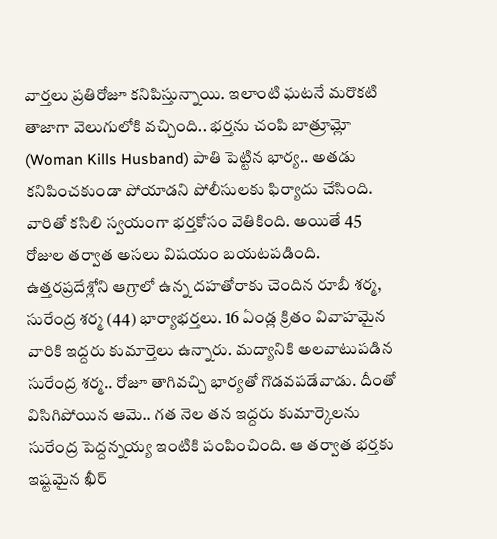వార్తలు ప్రతిరోజూ కనిపిస్తున్నాయి. ఇలాంటి ఘటనే మరొకటి తాజాగా వెలుగులోకి వచ్చింది.. భర్తను చంపి బాత్రూమ్లో (Woman Kills Husband) పాతి పెట్టిన భార్య.. అతడు కనిపించకుండా పోయాడని పోలీసులకు ఫిర్యాదు చేసింది. వారితో కసిలి స్వయంగా భర్తకోసం వెతికింది. అయితే 45 రోజుల తర్వాత అసలు విషయం బయటపడింది.
ఉత్తరప్రదేశ్లోని ఆగ్రాలో ఉన్న దహతోరాకు చెందిన రూబీ శర్మ, సురేంద్ర శర్మ (44) భార్యాభర్తలు. 16 ఏండ్ల క్రితం వివాహమైన వారికి ఇద్దరు కుమార్తెలు ఉన్నారు. మద్యానికి అలవాటుపడిన సురేంద్ర శర్మ.. రోజూ తాగివచ్చి భార్యతో గొడవపడేవాడు. దీంతో విసిగిపోయిన ఆమె.. గత నెల తన ఇద్దరు కుమార్కెలను సురేంద్ర పెద్దన్నయ్య ఇంటికి పంపించింది. ఆ తర్వాత భర్తకు ఇష్టమైన ఖీర్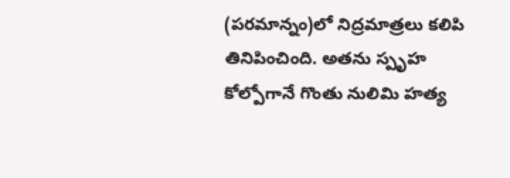(పరమాన్నం)లో నిద్రమాత్రలు కలిపి తినిపించింది. అతను స్పృహ కోల్పోగానే గొంతు నులిమి హత్య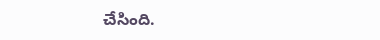చేసింది.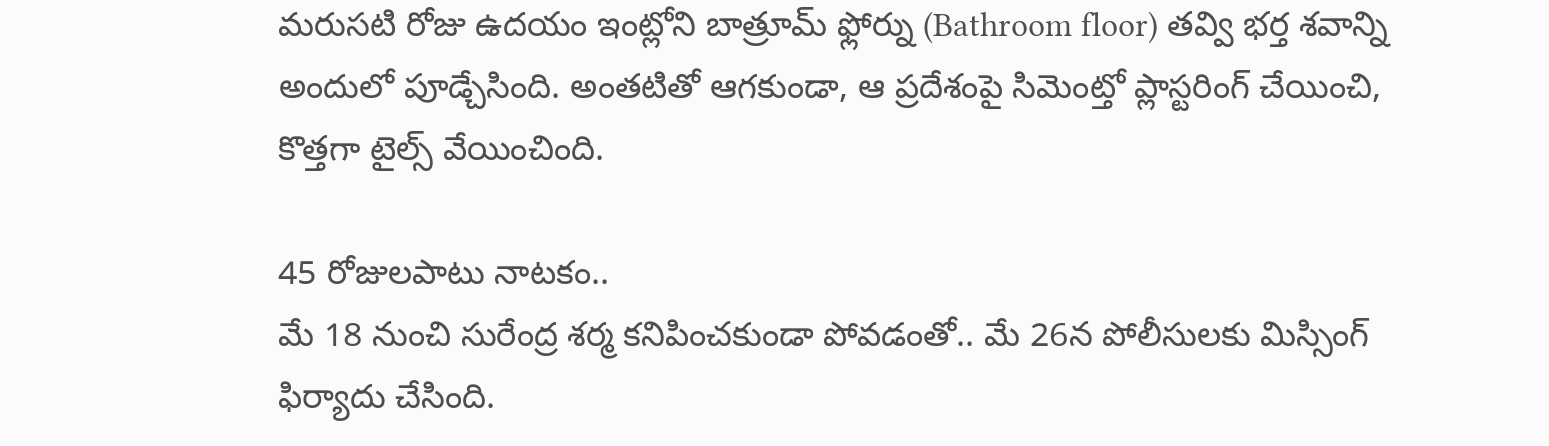మరుసటి రోజు ఉదయం ఇంట్లోని బాత్రూమ్ ఫ్లోర్ను (Bathroom floor) తవ్వి భర్త శవాన్ని అందులో పూడ్చేసింది. అంతటితో ఆగకుండా, ఆ ప్రదేశంపై సిమెంట్తో ప్లాస్టరింగ్ చేయించి, కొత్తగా టైల్స్ వేయించింది.

45 రోజులపాటు నాటకం..
మే 18 నుంచి సురేంద్ర శర్మ కనిపించకుండా పోవడంతో.. మే 26న పోలీసులకు మిస్సింగ్ ఫిర్యాదు చేసింది.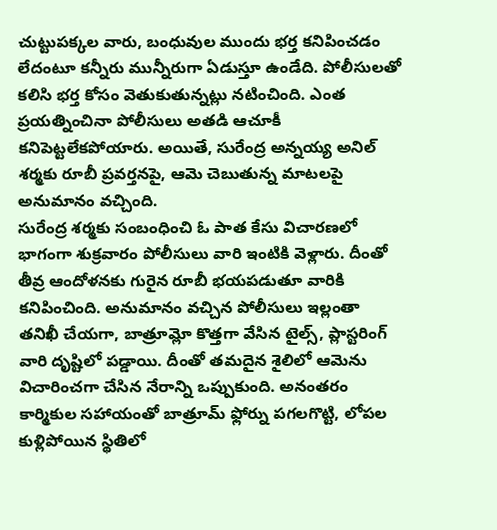చుట్టుపక్కల వారు, బంధువుల ముందు భర్త కనిపించడం లేదంటూ కన్నీరు మున్నీరుగా ఏడుస్తూ ఉండేది. పోలీసులతో కలిసి భర్త కోసం వెతుకుతున్నట్లు నటించింది. ఎంత ప్రయత్నించినా పోలీసులు అతడి ఆచూకీ కనిపెట్టలేకపోయారు. అయితే, సురేంద్ర అన్నయ్య అనిల్ శర్మకు రూబీ ప్రవర్తనపై, ఆమె చెబుతున్న మాటలపై అనుమానం వచ్చింది.
సురేంద్ర శర్మకు సంబంధించి ఓ పాత కేసు విచారణలో భాగంగా శుక్రవారం పోలీసులు వారి ఇంటికి వెళ్లారు. దీంతో తీవ్ర ఆందోళనకు గురైన రూబీ భయపడుతూ వారికి కనిపించింది. అనుమానం వచ్చిన పోలీసులు ఇల్లంతా తనిఖీ చేయగా, బాత్రూమ్లో కొత్తగా వేసిన టైల్స్, ప్లాస్టరింగ్ వారి దృష్టిలో పడ్డాయి. దీంతో తమదైన శైలిలో ఆమెను విచారించగా చేసిన నేరాన్ని ఒప్పుకుంది. అనంతరం కార్మికుల సహాయంతో బాత్రూమ్ ఫ్లోర్ను పగలగొట్టి, లోపల కుళ్లిపోయిన స్థితిలో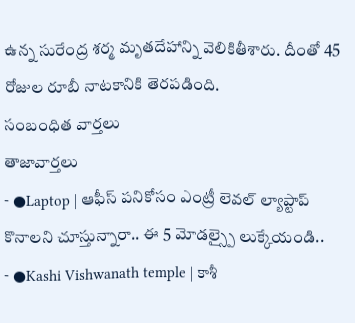ఉన్న సురేంద్ర శర్మ మృతదేహాన్ని వెలికితీశారు. దీంతో 45 రోజుల రూబీ నాటకానికి తెరపడింది.
సంబంధిత వార్తలు
తాజావార్తలు
- ●Laptop | ఆఫీస్ పనికోసం ఎంట్రీ లెవల్ ల్యాప్టాప్ కొనాలని చూస్తున్నారా.. ఈ 5 మోడల్స్పై లుక్కేయండి..
- ●Kashi Vishwanath temple | కాశీ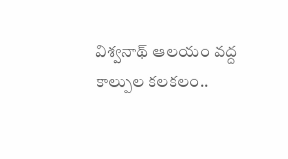విశ్వనాథ్ ఆలయం వద్ద కాల్పుల కలకలం..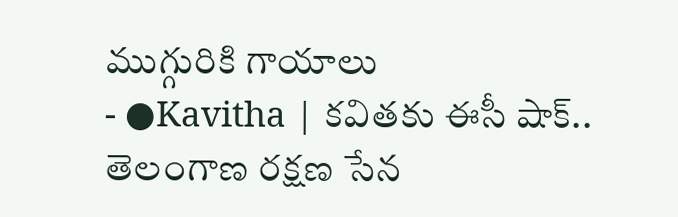ముగ్గురికి గాయాలు
- ●Kavitha | కవితకు ఈసీ షాక్.. తెలంగాణ రక్షణ సేన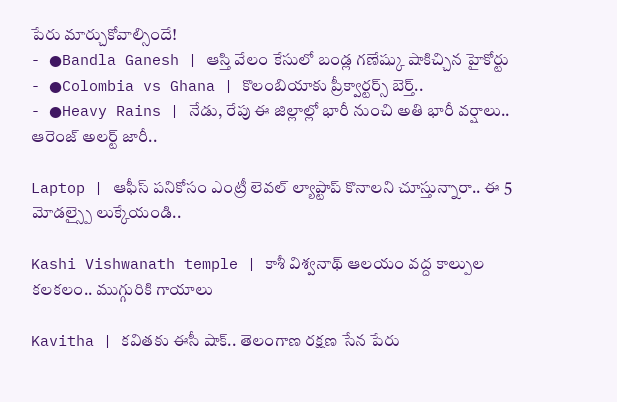పేరు మార్చుకోవాల్సిందే!
- ●Bandla Ganesh | ఆస్తి వేలం కేసులో బండ్ల గణేష్కు షాకిచ్చిన హైకోర్టు
- ●Colombia vs Ghana | కొలంబియాకు ప్రీక్వార్టర్స్ బెర్త్..
- ●Heavy Rains | నేడు, రేపు ఈ జిల్లాల్లో భారీ నుంచి అతి భారీ వర్షాలు.. ఆరెంజ్ అలర్ట్ జారీ..

Laptop | ఆఫీస్ పనికోసం ఎంట్రీ లెవల్ ల్యాప్టాప్ కొనాలని చూస్తున్నారా.. ఈ 5 మోడల్స్పై లుక్కేయండి..

Kashi Vishwanath temple | కాశీ విశ్వనాథ్ ఆలయం వద్ద కాల్పుల కలకలం.. ముగ్గురికి గాయాలు

Kavitha | కవితకు ఈసీ షాక్.. తెలంగాణ రక్షణ సేన పేరు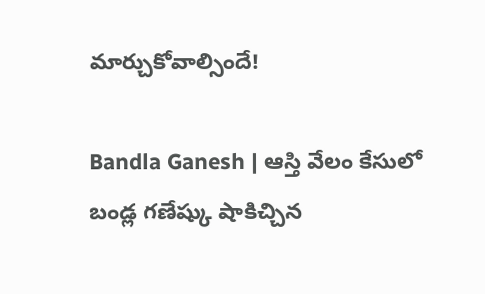మార్చుకోవాల్సిందే!

Bandla Ganesh | ఆస్తి వేలం కేసులో బండ్ల గణేష్కు షాకిచ్చిన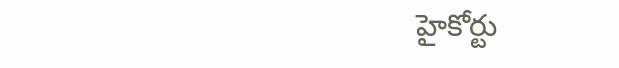హైకోర్టు